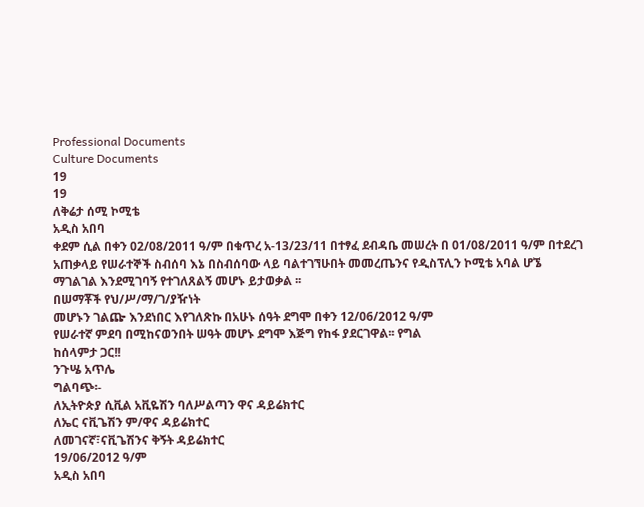Professional Documents
Culture Documents
19
19
ለቅሬታ ሰሚ ኮሚቴ
አዲስ አበባ
ቀደም ሲል በቀን 02/08/2011 ዓ/ም በቁጥረ አ-13/23/11 በተፃፈ ደብዳቤ መሠረት በ 01/08/2011 ዓ/ም በተደረገ
አጠቃላይ የሠራተኞች ስብሰባ እኔ በስብሰባው ላይ ባልተገኘሁበት መመረጤንና የዲስፕሊን ኮሚቴ አባል ሆኜ
ማገልገል እንደሚገባኝ የተገለጸልኝ መሆኑ ይታወቃል ፡፡
በሠማቾች የህ/ሥ/ማ/ገ/ያዥነት
መሆኑን ገልጬ እንደነበር እየገለጽኩ በአሁኑ ሰዓት ደግሞ በቀን 12/06/2012 ዓ/ም
የሠራተኛ ምደባ በሚከናወንበት ሠዓት መሆኑ ደግሞ እጅግ የከፋ ያደርገዋል፡፡ የግል
ከሰላምታ ጋር!!
ንጉሤ አጥሌ
ግልባጭ፡-
ለኢትዮጵያ ሲቪል አቪዬሽን ባለሥልጣን ዋና ዳይሬክተር
ለኤር ናቪጌሽን ም/ዋና ዳይሬክተር
ለመገናኛ፣ናቪጌሽንና ቅኝት ዳይሬክተር
19/06/2012 ዓ/ም
አዲስ አበባ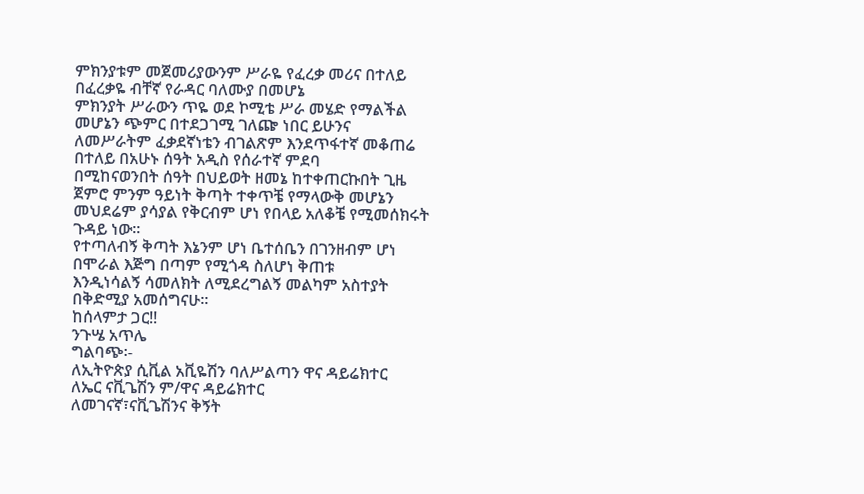ምክንያቱም መጀመሪያውንም ሥራዬ የፈረቃ መሪና በተለይ በፈረቃዬ ብቸኛ የራዳር ባለሙያ በመሆኔ
ምክንያት ሥራውን ጥዬ ወደ ኮሚቴ ሥራ መሄድ የማልችል መሆኔን ጭምር በተደጋገሚ ገለጬ ነበር ይሁንና
ለመሥራትም ፈቃደኛነቴን ብገልጽም እንደጥፋተኛ መቆጠሬ በተለይ በአሁኑ ሰዓት አዲስ የሰራተኛ ምደባ
በሚከናወንበት ሰዓት በህይወት ዘመኔ ከተቀጠርኩበት ጊዜ ጀምሮ ምንም ዓይነት ቅጣት ተቀጥቼ የማላውቅ መሆኔን
መህደሬም ያሳያል የቅርብም ሆነ የበላይ አለቆቼ የሚመሰክሩት ጉዳይ ነው፡፡
የተጣለብኝ ቅጣት እኔንም ሆነ ቤተሰቤን በገንዘብም ሆነ በሞራል እጅግ በጣም የሚጎዳ ስለሆነ ቅጠቱ
እንዲነሳልኝ ሳመለክት ለሚደረግልኝ መልካም አስተያት በቅድሚያ አመሰግናሁ፡፡
ከሰላምታ ጋር!!
ንጉሤ አጥሌ
ግልባጭ፡-
ለኢትዮጵያ ሲቪል አቪዬሽን ባለሥልጣን ዋና ዳይሬክተር
ለኤር ናቪጌሽን ም/ዋና ዳይሬክተር
ለመገናኛ፣ናቪጌሽንና ቅኝት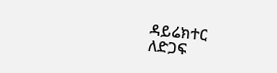ዳይሬክተር
ለድጋፍ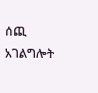ሰጪ አገልግሎት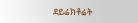ደይሬክቶሬት